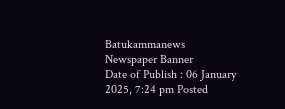Batukammanews
Newspaper Banner
Date of Publish : 06 January 2025, 7:24 pm Posted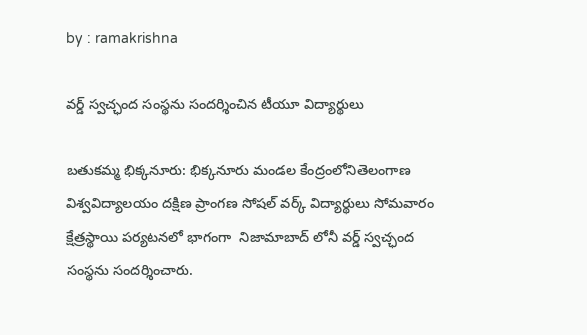by : ramakrishna

వర్డ్ స్వచ్ఛంద సంస్థను సందర్శించిన టీయూ విద్యార్థులు

బతుకమ్మ భిక్కనూరు: భిక్కనూరు మండల కేంద్రంలోనితెలంగాణ విశ్వవిద్యాలయం దక్షిణ ప్రాంగణ సోషల్ వర్క్ విద్యార్థులు సోమవారం క్షేత్రస్థాయి పర్యటనలో భాగంగా  నిజామాబాద్ లోనీ వర్డ్ స్వచ్ఛంద సంస్థను సందర్శించారు.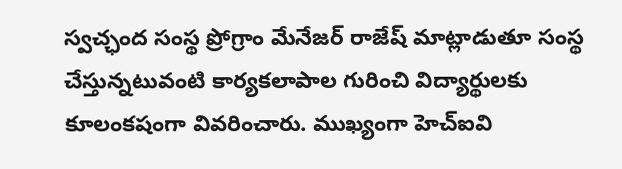స్వచ్ఛంద సంస్థ ప్రోగ్రాం మేనేజర్ రాజేష్ మాట్లాడుతూ సంస్థ చేస్తున్నటువంటి కార్యకలాపాల గురించి విద్యార్థులకు  కూలంకషంగా వివరించారు. ముఖ్యంగా హెచ్ఐవి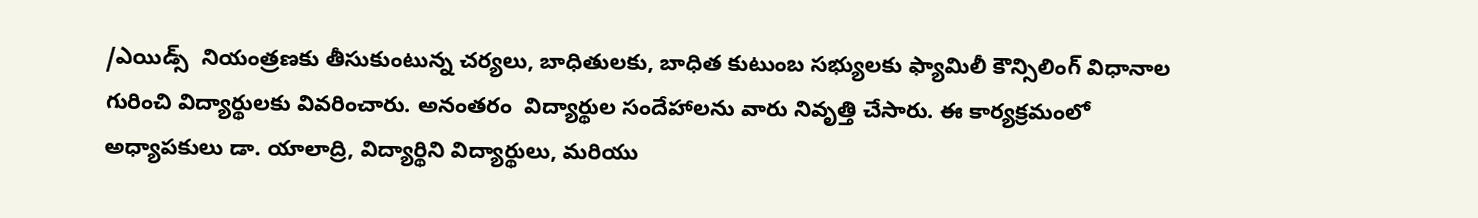/ఎయిడ్స్  నియంత్రణకు తీసుకుంటున్న చర్యలు, బాధితులకు, బాధిత కుటుంబ సభ్యులకు ఫ్యామిలీ కౌన్సిలింగ్ విధానాల గురించి విద్యార్థులకు వివరించారు. అనంతరం  విద్యార్థుల సందేహాలను వారు నివృత్తి చేసారు. ఈ కార్యక్రమంలో అధ్యాపకులు డా. యాలాద్రి, విద్యార్థిని విద్యార్థులు, మరియు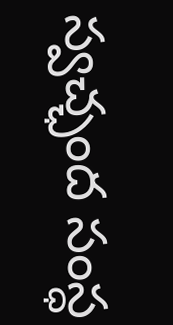స్వచ్ఛంద సంస్ధ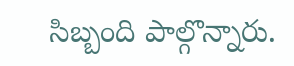సిబ్బంది పాల్గొన్నారు.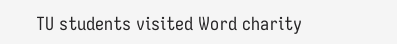TU students visited Word charity